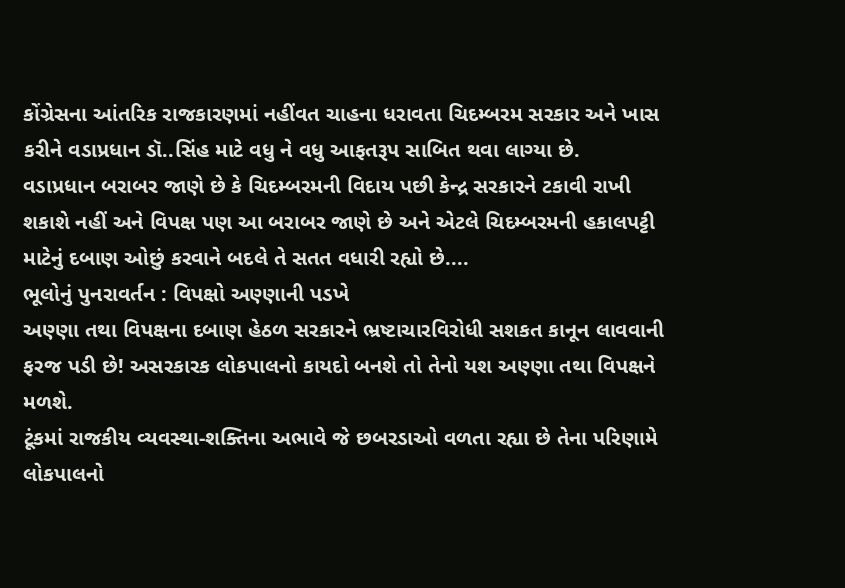કોંગ્રેસના આંતરિક રાજકારણમાં નહીંવત ચાહના ધરાવતા ચિદમ્બરમ સરકાર અને ખાસ કરીને વડાપ્રધાન ડૉ..સિંહ માટે વધુ ને વધુ આફતરૂપ સાબિત થવા લાગ્યા છે.
વડાપ્રધાન બરાબર જાણે છે કે ચિદમ્બરમની વિદાય પછી કેન્દ્ર સરકારને ટકાવી રાખી શકાશે નહીં અને વિપક્ષ પણ આ બરાબર જાણે છે અને એટલે ચિદમ્બરમની હકાલપટ્ટી માટેનું દબાણ ઓછું કરવાને બદલે તે સતત વધારી રહ્યો છે....
ભૂલોનું પુનરાવર્તન : વિપક્ષો અણ્ણાની પડખે
અણ્ણા તથા વિપક્ષના દબાણ હેઠળ સરકારને ભ્રષ્ટાચારવિરોધી સશકત કાનૂન લાવવાની ફરજ પડી છે! અસરકારક લોકપાલનો કાયદો બનશે તો તેનો યશ અણ્ણા તથા વિપક્ષને મળશે.
ટૂંકમાં રાજકીય વ્યવસ્થા-શક્તિના અભાવે જે છબરડાઓ વળતા રહ્યા છે તેના પરિણામે લોકપાલનો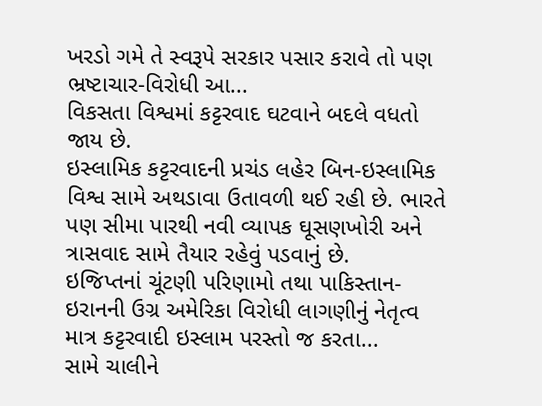ખરડો ગમે તે સ્વરૂપે સરકાર પસાર કરાવે તો પણ ભ્રષ્ટાચાર-વિરોધી આ...
વિકસતા વિશ્વમાં કટ્ટરવાદ ઘટવાને બદલે વધતો જાય છે.
ઇસ્લામિક કટ્ટરવાદની પ્રચંડ લહેર બિન-ઇસ્લામિક વિશ્વ સામે અથડાવા ઉતાવળી થઈ રહી છે. ભારતે પણ સીમા પારથી નવી વ્યાપક ઘૂસણખોરી અને ત્રાસવાદ સામે તૈયાર રહેવું પડવાનું છે.
ઇજિપ્તનાં ચૂંટણી પરિણામો તથા પાકિસ્તાન-ઇરાનની ઉગ્ર અમેરિકા વિરોધી લાગણીનું નેતૃત્વ માત્ર કટ્ટરવાદી ઇસ્લામ પરસ્તો જ કરતા...
સામે ચાલીને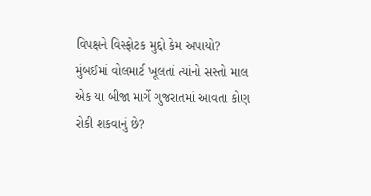વિપક્ષને વિસ્ફોટક મુદ્દો કેમ અપાયો?
મુંબઈમાં વોલમાર્ટ ખૂલતાં ત્યાંનો સસ્તો માલ એક યા બીજા માર્ગે ગુજરાતમાં આવતા કોણ રોકી શકવાનું છે?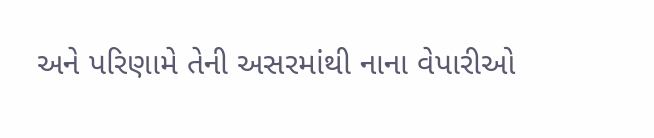અને પરિણામે તેની અસરમાંથી નાના વેપારીઓ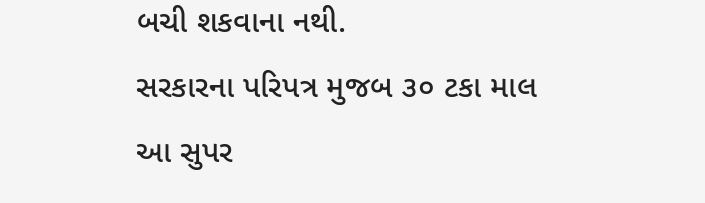બચી શકવાના નથી.
સરકારના પરિપત્ર મુજબ ૩૦ ટકા માલ આ સુપર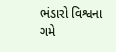ભંડારો વિશ્વના ગમે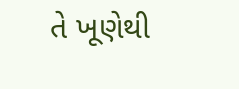તે ખૂણેથી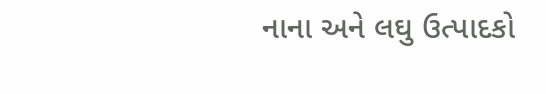નાના અને લઘુ ઉત્પાદકો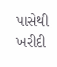પાસેથી ખરીદી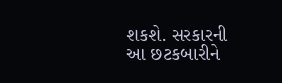શકશે. સરકારની આ છટકબારીને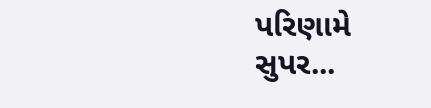પરિણામે સુપર...